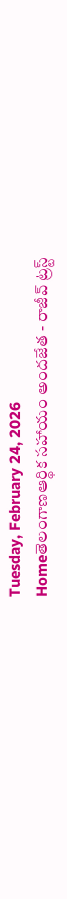Tuesday, February 24, 2026
Homeతెలంగాణఆర్థిక సహాయం అందజేత - రాజీవ్ ట్రస్ట్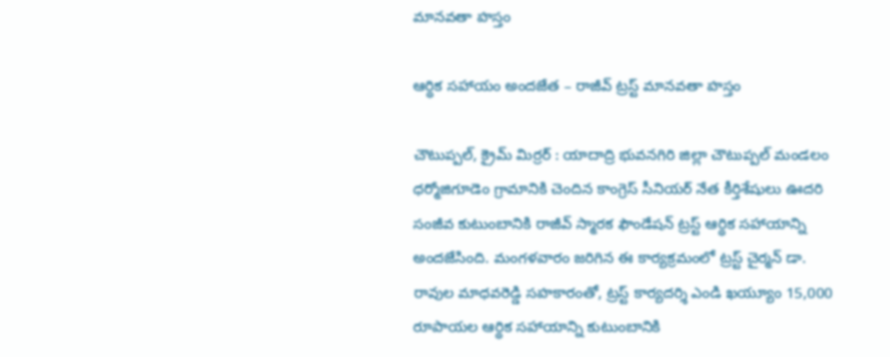మానవతా హస్తం

ఆర్థిక సహాయం అందజేత – రాజీవ్ ట్రస్ట్ మానవతా హస్తం

చౌటుప్పల్, క్రైమ్ మిర్రర్ : యాదాద్రి భువనగిరి జిల్లా చౌటుప్పల్ మండలం ధర్మోజిగూడెం గ్రామానికి చెందిన కాంగ్రెస్ సీనియర్ నేత కీర్తిశేషులు ఊదరి సంజీవ కుటుంబానికి రాజీవ్ స్మారక ఫౌండేషన్ ట్రస్ట్ ఆర్థిక సహాయాన్ని అందజేసింది. మంగళవారం జరిగిన ఈ కార్యక్రమంలో ట్రస్ట్ చైర్మన్ డా. రావుల మాధవరెడ్డి సహకారంతో, ట్రస్ట్ కార్యదర్శి ఎండి ఖయ్యూం 15,000 రూపాయల ఆర్థిక సహాయాన్ని కుటుంబానికి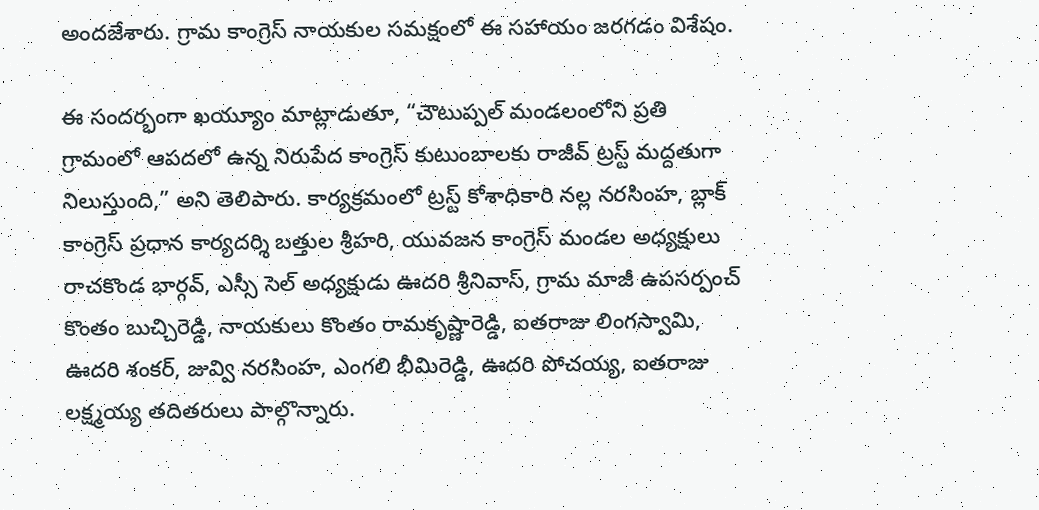అందజేశారు. గ్రామ కాంగ్రెస్ నాయకుల సమక్షంలో ఈ సహాయం జరగడం విశేషం.

ఈ సందర్భంగా ఖయ్యూం మాట్లాడుతూ, “చౌటుప్పల్ మండలంలోని ప్రతి గ్రామంలో ఆపదలో ఉన్న నిరుపేద కాంగ్రెస్ కుటుంబాలకు రాజీవ్ ట్రస్ట్ మద్దతుగా నిలుస్తుంది,” అని తెలిపారు. కార్యక్రమంలో ట్రస్ట్ కోశాధికారి నల్ల నరసింహ, బ్లాక్ కాంగ్రెస్ ప్రధాన కార్యదర్శి బత్తుల శ్రీహరి, యువజన కాంగ్రెస్ మండల అధ్యక్షులు రాచకొండ భార్గవ్, ఎస్సీ సెల్ అధ్యక్షుడు ఊదరి శ్రీనివాస్, గ్రామ మాజీ ఉపసర్పంచ్ కొంతం బుచ్చిరెడ్డి, నాయకులు కొంతం రామకృష్ణారెడ్డి, ఐతరాజు లింగస్వామి, ఊదరి శంకర్, జువ్వి నరసింహ, ఎంగలి భీమిరెడ్డి, ఊదరి పోచయ్య, ఐతరాజు లక్ష్మయ్య తదితరులు పాల్గొన్నారు.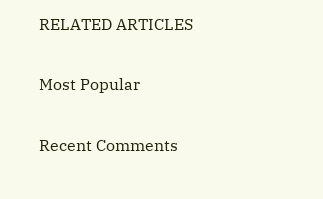RELATED ARTICLES

Most Popular

Recent Comments